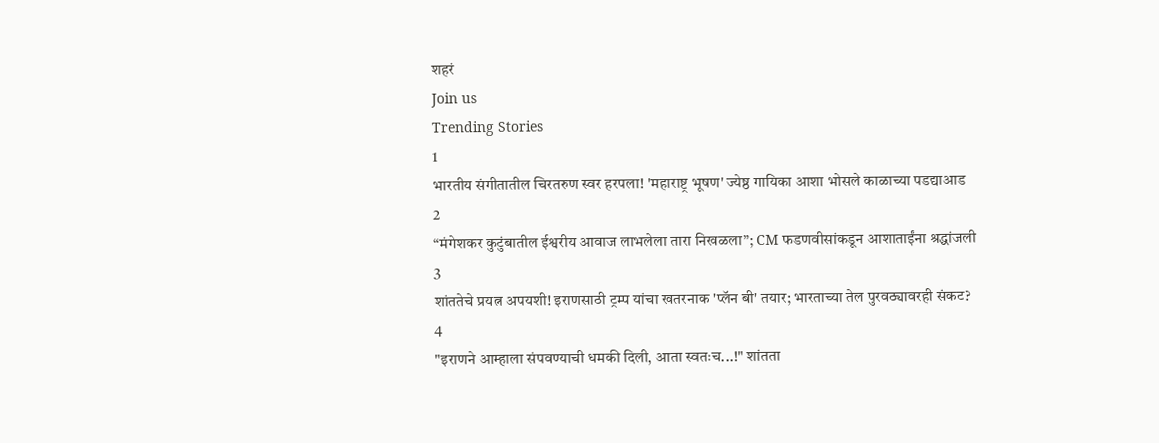शहरं
Join us
Trending Stories
1
भारतीय संगीतातील चिरतरुण स्वर हरपला! 'महाराष्ट्र भूषण' ज्येष्ठ गायिका आशा भोसले काळाच्या पडद्याआड
2
“मंगेशकर कुटुंबातील ईश्वरीय आवाज लाभलेला तारा निखळला”; CM फडणवीसांकडून आशाताईंना श्रद्धांजली
3
शांततेचे प्रयत्न अपयशी! इराणसाठी ट्रम्प यांचा खतरनाक 'प्लॅन बी' तयार; भारताच्या तेल पुरवठ्यावरही संकट?
4
"इराणने आम्हाला संपवण्याची धमकी दिली, आता स्वतःच...!" शांतता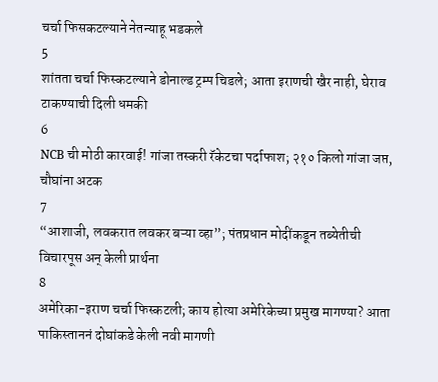चर्चा फिसकटल्याने नेतन्याहू भडकले
5
शांतता चर्चा फिस्कटल्याने डोनाल्ड ट्रम्प चिडले; आता इराणची खैर नाही, घेराव टाकण्याची दिली धमकी
6
NCB ची मोठी कारवाई! गांजा तस्करी रॅकेटचा पर्दाफाश; २१० किलो गांजा जप्त, चौघांना अटक
7
“आशाजी, लवकरात लवकर बऱ्या व्हा”; पंतप्रधान मोदींकडून तब्येतीची विचारपूस अन् केली प्रार्थना
8
अमेरिका-इराण चर्चा फिस्कटली; काय होत्या अमेरिकेच्या प्रमुख मागण्या? आता पाकिस्ताननं दोघांकडे केली नवी मागणी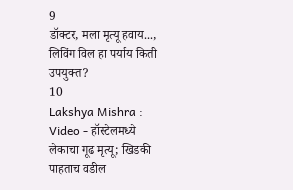9
डॉक्टर, मला मृत्यू हवाय..., लिविंग विल हा पर्याय किती उपयुक्त?
10
Lakshya Mishra : Video - हॉस्टेलमध्ये लेकाचा गूढ मृत्यू; खिडकी पाहताच वडील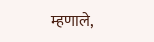म्हणाले,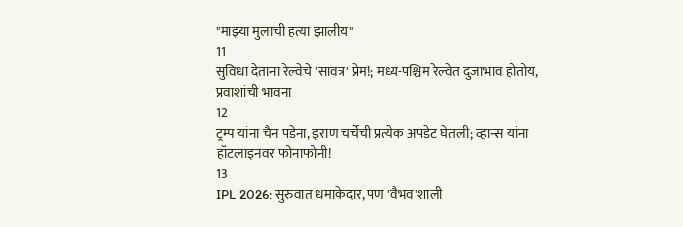"माझ्या मुलाची हत्या झालीय"
11
सुविधा देताना रेल्वेचे 'सावत्र' प्रेम!; मध्य-पश्चिम रेल्वेत दुजाभाव होतोय, प्रवाशांची भावना
12
ट्रम्प यांना चैन पडेना, इराण चर्चेची प्रत्येक अपडेट घेतली; व्हान्स यांना हॉटलाइनवर फोनाफोनी!
13
IPL 2026: सुरुवात धमाकेदार, पण 'वैभव'शाली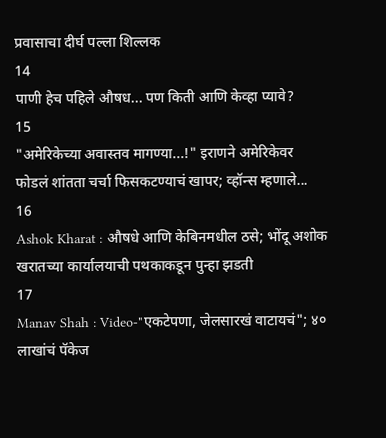प्रवासाचा दीर्घ पल्ला शिल्लक
14
पाणी हेच पहिले औषध... पण किती आणि केव्हा प्यावे?
15
"अमेरिकेच्या अवास्तव मागण्या...!" इराणने अमेरिकेवर फोडलं शांतता चर्चा फिसकटण्याचं खापर; व्हॉन्स म्हणाले...
16
Ashok Kharat : औषधे आणि केबिनमधील ठसे; भोंदू अशोक खरातच्या कार्यालयाची पथकाकडून पुन्हा झडती
17
Manav Shah : Video-"एकटेपणा, जेलसारखं वाटायचं"; ४० लाखांचं पॅकेज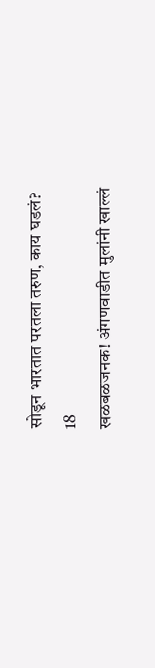सोडून भारतात परतला तरुण, काय घडलं?
18
खळबळजनक! अंगणवाडीत मुलांनी खाल्लं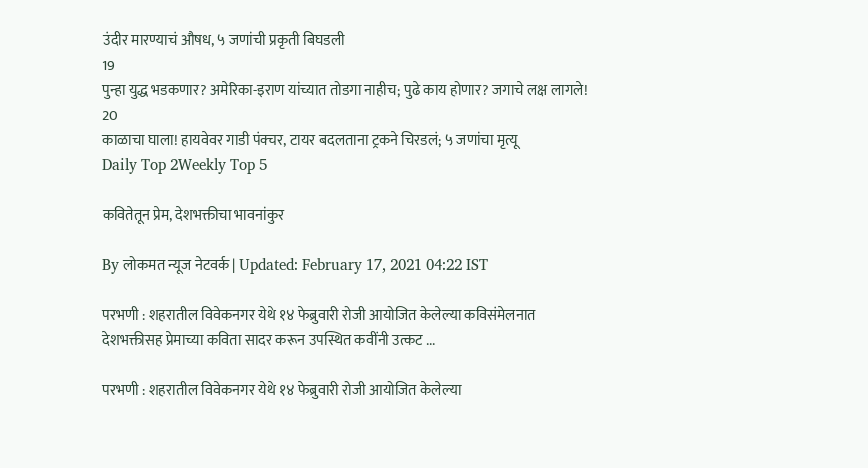उंदीर मारण्याचं औषध, ५ जणांची प्रकृती बिघडली
19
पुन्हा युद्ध भडकणार? अमेरिका-इराण यांच्यात तोडगा नाहीच; पुढे काय होणार? जगाचे लक्ष लागले!
20
काळाचा घाला! हायवेवर गाडी पंक्चर, टायर बदलताना ट्रकने चिरडलं; ५ जणांचा मृत्यू
Daily Top 2Weekly Top 5

कवितेतून प्रेम, देशभक्तीचा भावनांकुर

By लोकमत न्यूज नेटवर्क | Updated: February 17, 2021 04:22 IST

परभणी : शहरातील विवेकनगर येथे १४ फेब्रुवारी रोजी आयोजित केलेल्या कविसंमेलनात देशभक्तीसह प्रेमाच्या कविता सादर करून उपस्थित कवींनी उत्कट ...

परभणी : शहरातील विवेकनगर येथे १४ फेब्रुवारी रोजी आयोजित केलेल्या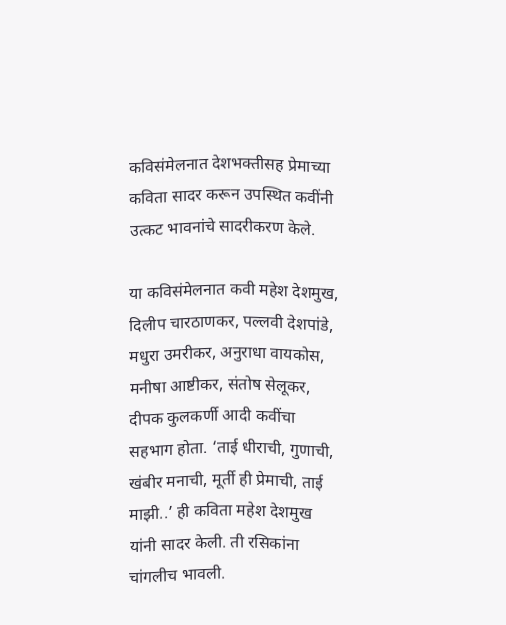कविसंमेलनात देशभक्तीसह प्रेमाच्या कविता सादर करून उपस्थित कवींनी उत्कट भावनांचे सादरीकरण केले.

या कविसंमेलनात कवी महेश देशमुख, दिलीप चारठाणकर, पल्लवी देशपांडे, मधुरा उमरीकर, अनुराधा वायकोस, मनीषा आष्टीकर, संतोष सेलूकर, दीपक कुलकर्णी आदी कवींचा सहभाग होता. ‘ताई धीराची, गुणाची, खंबीर मनाची, मूर्ती ही प्रेमाची, ताई माझी..’ ही कविता महेश देशमुख यांनी सादर केली. ती रसिकांना चांगलीच भावली.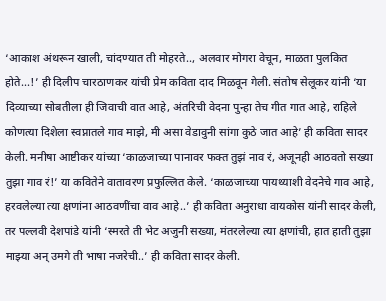‘आकाश अंथरून खाली, चांदण्यात ती मोहरते.., अलवार मोगरा वेचून, माळता पुलकित होते...!’ ही दिलीप चारठाणकर यांची प्रेम कविता दाद मिळवून गेली. संतोष सेलूकर यांनी ‘या दिव्याच्या सोबतीला ही जिवाची वात आहे, अंतरिची वेदना पुन्हा तेच गीत गात आहे, राहिले कोणत्या दिशेला स्वप्नातले गाव माझे, मी असा वेडावुनी सांगा कुठे जात आहे’ ही कविता सादर केली. मनीषा आष्टीकर यांच्या ‘काळजाच्या पानावर फक्त तुझं नाव रं, अजूनही आठवतो सख्या तुझा गाव रं!’ या कवितेने वातावरण प्रफुल्लित केले. ‘काळजाच्या पायथ्याशी वेदनेचे गाव आहे, हरवलेल्या त्या क्षणांना आठवणींचा वाव आहे..’ ही कविता अनुराधा वायकोस यांनी सादर केली, तर पल्लवी देशपांडे यांनी ‘स्मरते ती भेट अजुनी सख्या, मंतरलेल्या त्या क्षणांची, हात हाती तुझा माझ्या अन्‌ उमगे ती भाषा नजरेची..’ ही कविता सादर केली.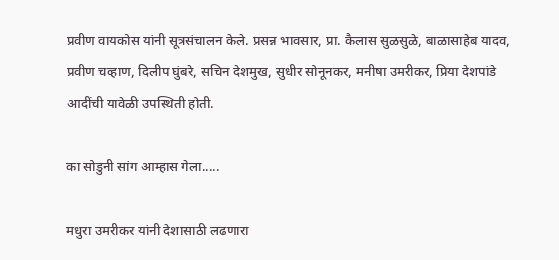प्रवीण वायकोस यांनी सूत्रसंचालन केले. प्रसन्न भावसार, प्रा. कैलास सुळसुळे, बाळासाहेब यादव, प्रवीण चव्हाण, दिलीप घुंबरे, सचिन देशमुख, सुधीर सोनूनकर, मनीषा उमरीकर, प्रिया देशपांडे आदींची यावेळी उपस्थिती होती.

का सोडुनी सांग आम्हास गेला.....

मधुरा उमरीकर यांनी देशासाठी लढणारा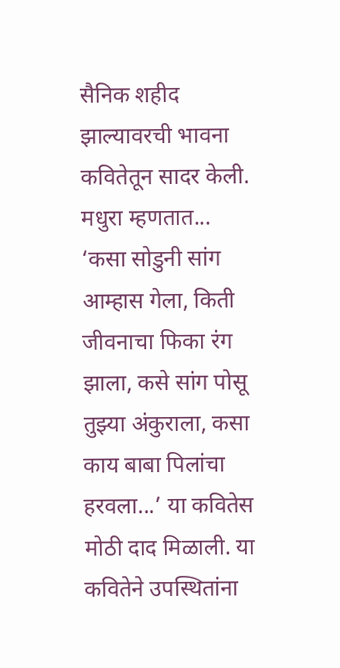सैनिक शहीद झाल्यावरची भावना कवितेतून सादर केली. मधुरा म्हणतात... ‘कसा सोडुनी सांग आम्हास गेला, किती जीवनाचा फिका रंग झाला, कसे सांग पोसू तुझ्या अंकुराला, कसा काय बाबा पिलांचा हरवला...’ या कवितेस मोठी दाद मिळाली. या कवितेने उपस्थितांना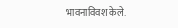भावनाविवश केले.